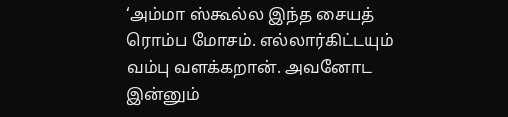‘அம்மா ஸ்கூல்ல இந்த சையத் ரொம்ப மோசம். எல்லார்கிட்டயும் வம்பு வளக்கறான். அவனோட இன்னும்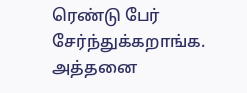ரெண்டு பேர் சேர்ந்துக்கறாங்க. அத்தனை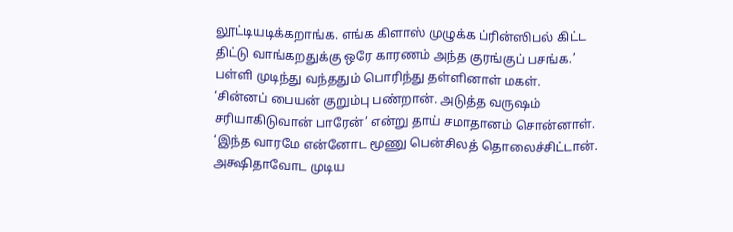லூட்டியடிக்கறாங்க. எங்க கிளாஸ் முழுக்க ப்ரின்ஸிபல் கிட்ட திட்டு வாங்கறதுக்கு ஒரே காரணம் அந்த குரங்குப் பசங்க.’ பள்ளி முடிந்து வந்ததும் பொரிந்து தள்ளினாள் மகள்.
‘சின்னப் பையன் குறும்பு பண்றான். அடுத்த வருஷம் சரியாகிடுவான் பாரேன்’ என்று தாய் சமாதானம் சொன்னாள்.
‘இந்த வாரமே என்னோட மூணு பென்சிலத் தொலைச்சிட்டான். அக்ஷிதாவோட முடிய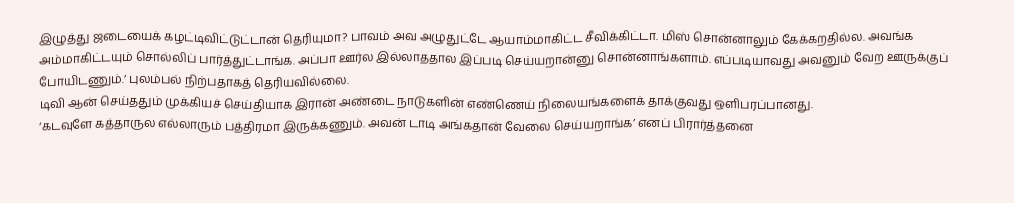இழுத்து ஜடையைக் கழட்டிவிட்டுட்டான் தெரியுமா? பாவம் அவ அழுதுட்டே ஆயாம்மாகிட்ட சீவிக்கிட்டா. மிஸ் சொன்னாலும் கேக்கறதில்ல. அவங்க அம்மாகிட்டயும் சொல்லிப் பார்த்துட்டாங்க. அப்பா ஊர்ல இல்லாததால இப்படி செய்யறான்னு சொன்னாங்களாம். எப்படியாவது அவனும் வேற ஊருக்குப் போயிடணும்.’ புலம்பல் நிற்பதாகத் தெரியவில்லை.
டிவி ஆன் செய்ததும் முக்கியச் செய்தியாக இரான் அண்டை நாடுகளின் எண்ணெய் நிலையங்களைக் தாக்குவது ஒளிபரப்பானது.
‘கடவுளே கத்தாருல எல்லாரும் பத்திரமா இருக்கணும். அவன் டாடி அங்கதான் வேலை செய்யறாங்க’ எனப் பிரார்த்தனை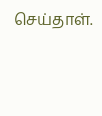செய்தாள்.